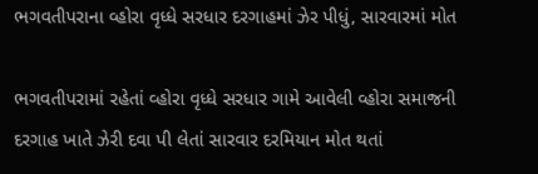ભગવતીપરાના વ્હોરા વૃધ્ધે સરધાર દરગાહમાં ઝેર પીધું, સારવારમાં મોત

ભગવતીપરામાં રહેતાં વ્હોરા વૃધ્ધે સરધાર ગામે આવેલી વ્હોરા સમાજની દરગાહ ખાતે ઝેરી દવા પી લેતાં સારવાર દરમિયાન મોત થતાં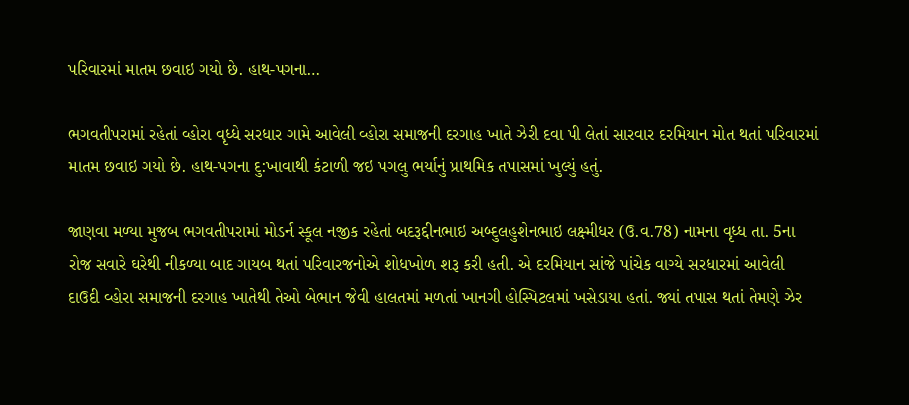પરિવારમાં માતમ છવાઇ ગયો છે. હાથ-પગના…

ભગવતીપરામાં રહેતાં વ્હોરા વૃધ્ધે સરધાર ગામે આવેલી વ્હોરા સમાજની દરગાહ ખાતે ઝેરી દવા પી લેતાં સારવાર દરમિયાન મોત થતાં પરિવારમાં માતમ છવાઇ ગયો છે. હાથ-પગના દુ:ખાવાથી કંટાળી જઇ પગલુ ભર્યાનું પ્રાથમિક તપાસમાં ખુલ્યું હતું.

જાણવા મળ્યા મુજબ ભગવતીપરામાં મોડર્ન સ્કૂલ નજીક રહેતાં બદરૂદ્દીનભાઇ અબ્દુલહુશેનભાઇ લક્ષ્મીધર (ઉ.વ.78) નામના વૃધ્ધ તા. 5ના રોજ સવારે ઘરેથી નીકળ્યા બાદ ગાયબ થતાં પરિવારજનોએ શોધખોળ શરૂ કરી હતી. એ દરમિયાન સાંજે પાંચેક વાગ્યે સરધારમાં આવેલી દાઉદી વ્હોરા સમાજની દરગાહ ખાતેથી તેઓ બેભાન જેવી હાલતમાં મળતાં ખાનગી હોસ્પિટલમાં ખસેડાયા હતાં. જ્યાં તપાસ થતાં તેમણે ઝેર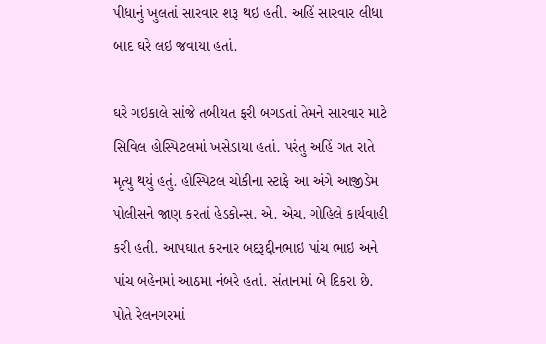પીધાનું ખુલતાં સારવાર શરૂ થઇ હતી. અહિં સારવાર લીધા બાદ ઘરે લઇ જવાયા હતાં.

ઘરે ગઇકાલે સાંજે તબીયત ફરી બગડતાં તેમને સારવાર માટે સિવિલ હોસ્પિટલમાં ખસેડાયા હતાં. પરંતુ અહિં ગત રાતે મૃત્યુ થયું હતું. હોસ્પિટલ ચોકીના સ્ટાફે આ અંગે આજીડેમ પોલીસને જાણ કરતાં હેડકોન્સ. એ. એચ. ગોહિલે કાર્યવાહી કરી હતી. આપઘાત કરનાર બદરૂદ્દીનભાઇ પાંચ ભાઇ અને પાંચ બહેનમાં આઠમા નંબરે હતાં. સંતાનમાં બે દિકરા છે. પોતે રેલનગરમાં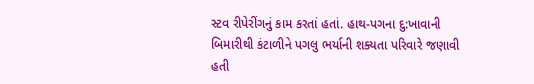સ્ટવ રીપેરીંગનું કામ કરતાં હતાં. હાથ-પગના દુ:ખાવાની બિમારીથી કંટાળીને પગલુ ભર્યાની શક્યતા પરિવારે જણાવી હતી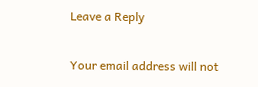Leave a Reply

Your email address will not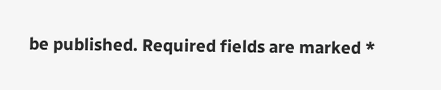be published. Required fields are marked *